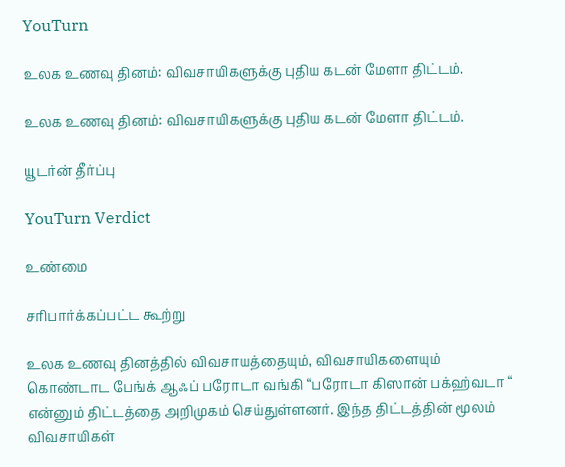YouTurn

உலக உணவு தினம்: விவசாயிகளுக்கு புதிய கடன் மேளா திட்டம்.

உலக உணவு தினம்: விவசாயிகளுக்கு புதிய கடன் மேளா திட்டம்.

யூடர்ன் தீர்ப்பு

YouTurn Verdict

உண்மை

சரிபார்க்கப்பட்ட கூற்று

உலக உணவு தினத்தில் விவசாயத்தையும், விவசாயிகளையும் கொண்டாட பேங்க் ஆஃப் பரோடா வங்கி “பரோடா கிஸான் பக்ஹ்வடா “ என்னும் திட்டத்தை அறிமுகம் செய்துள்ளனர். இந்த திட்டத்தின் மூலம் விவசாயிகள்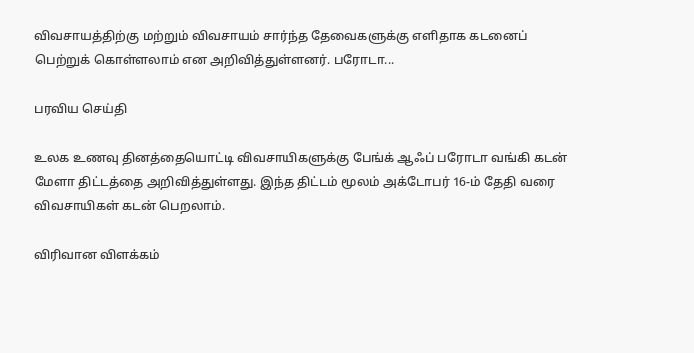விவசாயத்திற்கு மற்றும் விவசாயம் சார்ந்த தேவைகளுக்கு எளிதாக கடனைப் பெற்றுக் கொள்ளலாம் என அறிவித்துள்ளனர். பரோடா...

பரவிய செய்தி

உலக உணவு தினத்தையொட்டி விவசாயிகளுக்கு பேங்க் ஆஃப் பரோடா வங்கி கடன் மேளா திட்டத்தை அறிவித்துள்ளது. இந்த திட்டம் மூலம் அக்டோபர் 16-ம் தேதி வரை விவசாயிகள் கடன் பெறலாம்.

விரிவான விளக்கம்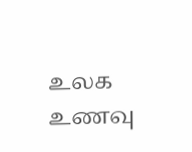உலக உணவு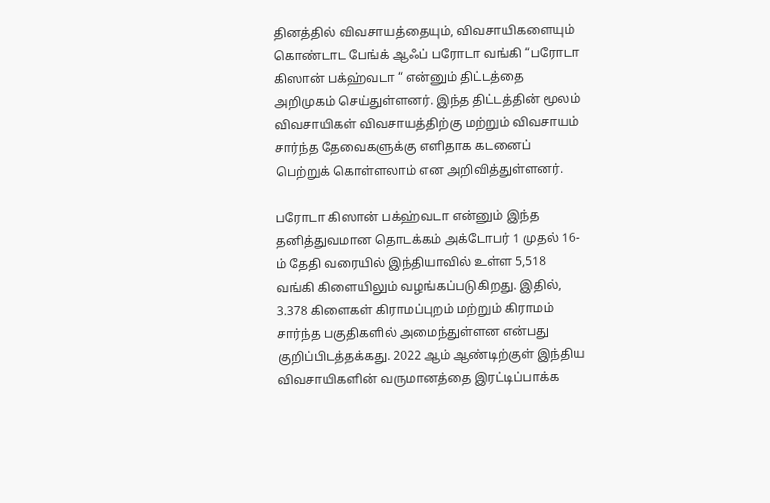தினத்தில் விவசாயத்தையும், விவசாயிகளையும் கொண்டாட பேங்க் ஆஃப் பரோடா வங்கி “பரோடா கிஸான் பக்ஹ்வடா “ என்னும் திட்டத்தை அறிமுகம் செய்துள்ளனர். இந்த திட்டத்தின் மூலம் விவசாயிகள் விவசாயத்திற்கு மற்றும் விவசாயம் சார்ந்த தேவைகளுக்கு எளிதாக கடனைப் பெற்றுக் கொள்ளலாம் என அறிவித்துள்ளனர்.

பரோடா கிஸான் பக்ஹ்வடா என்னும் இந்த தனித்துவமான தொடக்கம் அக்டோபர் 1 முதல் 16-ம் தேதி வரையில் இந்தியாவில் உள்ள 5,518 வங்கி கிளையிலும் வழங்கப்படுகிறது. இதில், 3.378 கிளைகள் கிராமப்புறம் மற்றும் கிராமம் சார்ந்த பகுதிகளில் அமைந்துள்ளன என்பது குறிப்பிடத்தக்கது. 2022 ஆம் ஆண்டிற்குள் இந்திய விவசாயிகளின் வருமானத்தை இரட்டிப்பாக்க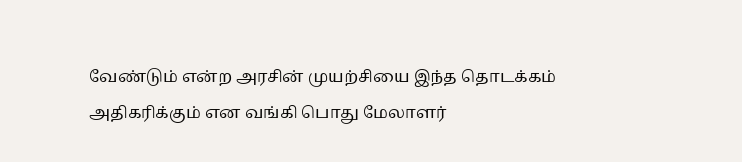வேண்டும் என்ற அரசின் முயற்சியை இந்த தொடக்கம் அதிகரிக்கும் என வங்கி பொது மேலாளர்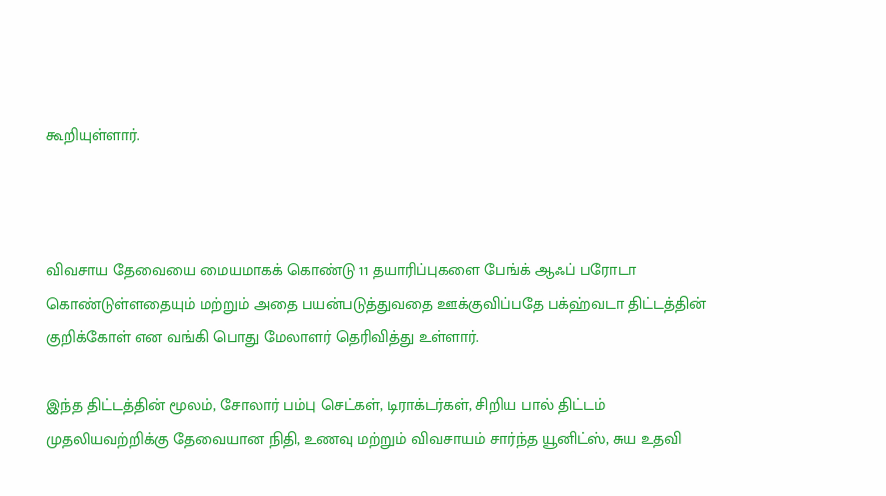கூறியுள்ளார்.



விவசாய தேவையை மையமாகக் கொண்டு 11 தயாரிப்புகளை பேங்க் ஆஃப் பரோடா கொண்டுள்ளதையும் மற்றும் அதை பயன்படுத்துவதை ஊக்குவிப்பதே பக்ஹ்வடா திட்டத்தின் குறிக்கோள் என வங்கி பொது மேலாளர் தெரிவித்து உள்ளார்.

இந்த திட்டத்தின் மூலம், சோலார் பம்பு செட்கள், டிராக்டர்கள், சிறிய பால் திட்டம் முதலியவற்றிக்கு தேவையான நிதி, உணவு மற்றும் விவசாயம் சார்ந்த யூனிட்ஸ், சுய உதவி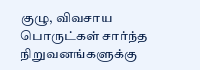குழு, விவசாய பொருட்கள் சார்ந்த நிறுவனங்களுக்கு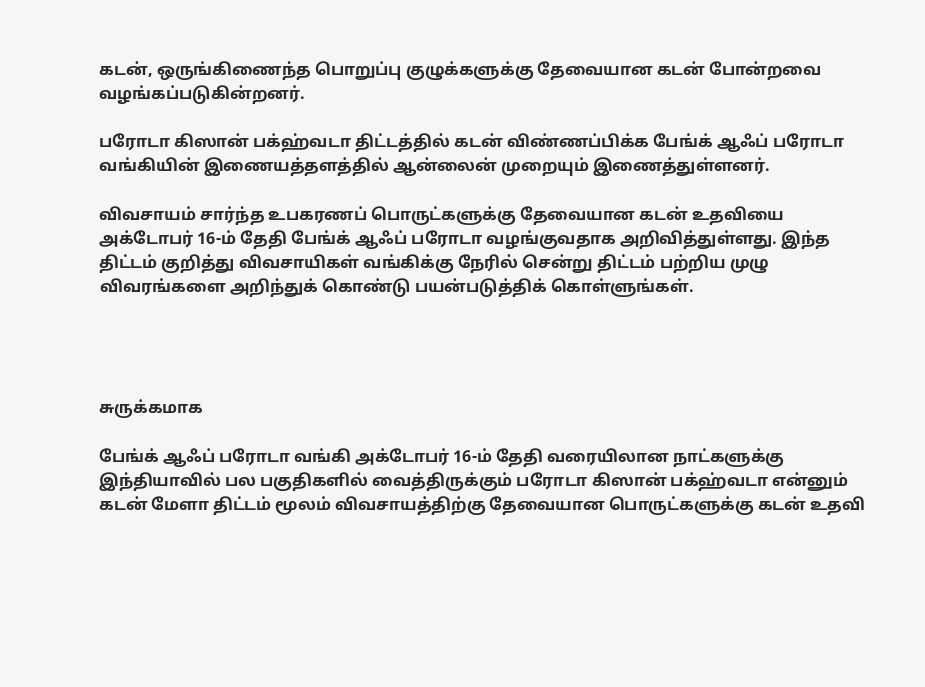கடன், ஒருங்கிணைந்த பொறுப்பு குழுக்களுக்கு தேவையான கடன் போன்றவை வழங்கப்படுகின்றனர்.

பரோடா கிஸான் பக்ஹ்வடா திட்டத்தில் கடன் விண்ணப்பிக்க பேங்க் ஆஃப் பரோடா வங்கியின் இணையத்தளத்தில் ஆன்லைன் முறையும் இணைத்துள்ளனர்.

விவசாயம் சார்ந்த உபகரணப் பொருட்களுக்கு தேவையான கடன் உதவியை அக்டோபர் 16-ம் தேதி பேங்க் ஆஃப் பரோடா வழங்குவதாக அறிவித்துள்ளது. இந்த திட்டம் குறித்து விவசாயிகள் வங்கிக்கு நேரில் சென்று திட்டம் பற்றிய முழு விவரங்களை அறிந்துக் கொண்டு பயன்படுத்திக் கொள்ளுங்கள்.




சுருக்கமாக

பேங்க் ஆஃப் பரோடா வங்கி அக்டோபர் 16-ம் தேதி வரையிலான நாட்களுக்கு இந்தியாவில் பல பகுதிகளில் வைத்திருக்கும் பரோடா கிஸான் பக்ஹ்வடா என்னும் கடன் மேளா திட்டம் மூலம் விவசாயத்திற்கு தேவையான பொருட்களுக்கு கடன் உதவி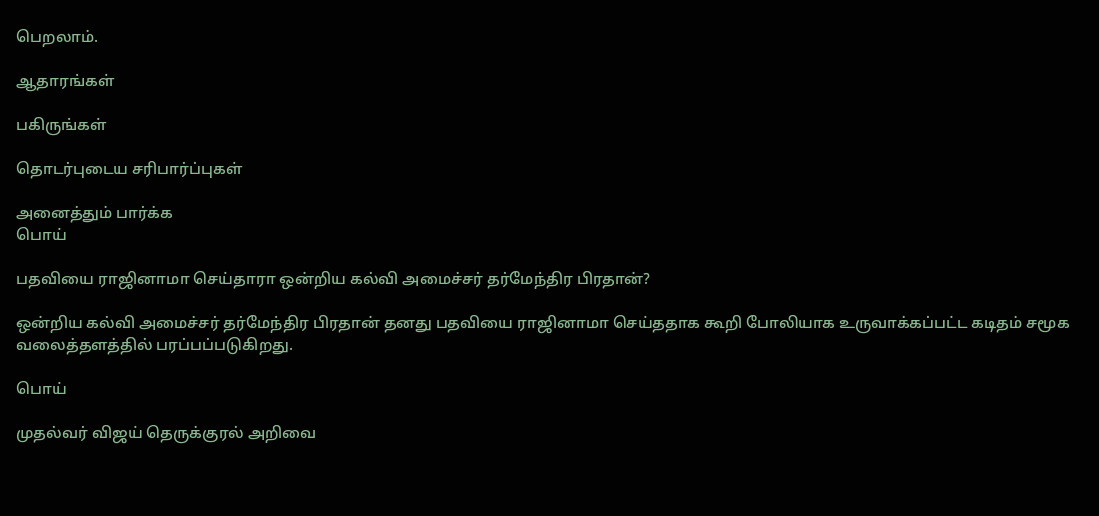பெறலாம்.

ஆதாரங்கள்

பகிருங்கள்

தொடர்புடைய சரிபார்ப்புகள்

அனைத்தும் பார்க்க
பொய்

பதவியை ராஜினாமா செய்தாரா ஒன்றிய கல்வி அமைச்சர் தர்மேந்திர பிரதான்?

ஒன்றிய கல்வி அமைச்சர் தர்மேந்திர பிரதான் தனது பதவியை ராஜினாமா செய்ததாக கூறி போலியாக உருவாக்கப்பட்ட கடிதம் சமூக வலைத்தளத்தில் பரப்பப்படுகிறது.

பொய்

முதல்வர் விஜய் தெருக்குரல் அறிவை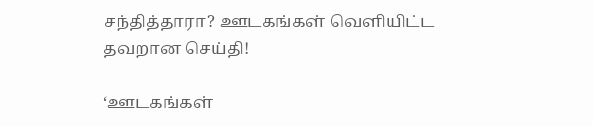சந்தித்தாரா? ஊடகங்கள் வெளியிட்ட தவறான செய்தி!

‘ஊடகங்கள்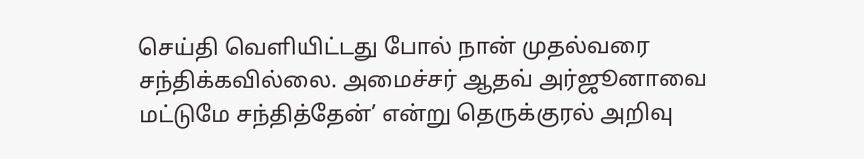செய்தி வெளியிட்டது போல் நான் முதல்வரை சந்திக்கவில்லை. அமைச்சர் ஆதவ் அர்ஜூனாவை மட்டுமே சந்தித்தேன்’ என்று தெருக்குரல் அறிவு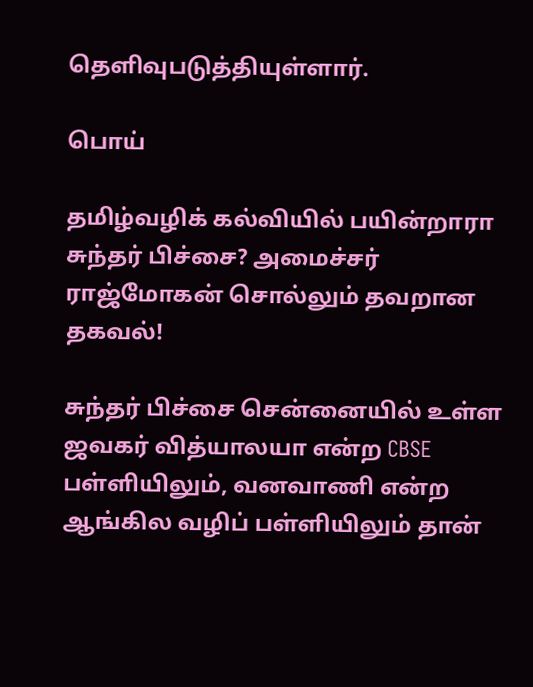தெளிவுபடுத்தியுள்ளார்.

பொய்

தமிழ்வழிக் கல்வியில் பயின்றாரா சுந்தர் பிச்சை? அமைச்சர் ராஜ்மோகன் சொல்லும் தவறான தகவல்!

சுந்தர் பிச்சை சென்னையில் உள்ள ஜவகர் வித்யாலயா என்ற CBSE பள்ளியிலும், வனவாணி என்ற ஆங்கில வழிப் பள்ளியிலும் தான்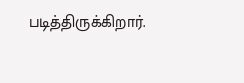படித்திருக்கிறார்.